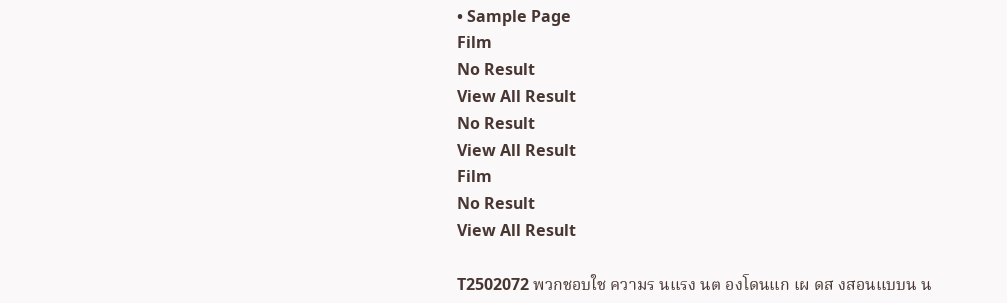• Sample Page
Film
No Result
View All Result
No Result
View All Result
Film
No Result
View All Result

T2502072 พวกชอบใช ความร นแรง นต องโดนแก เผ ดส งสอนแบบน น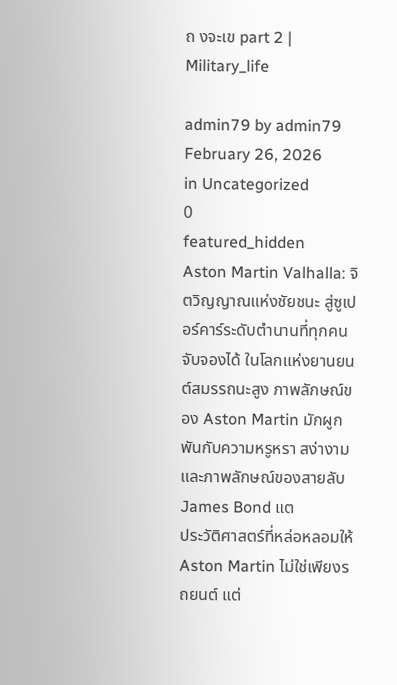ถ งจะเข part 2 | Military_life

admin79 by admin79
February 26, 2026
in Uncategorized
0
featured_hidden
Aston Martin Valhalla: จิตวิญญาณแห่งชัยชนะ สู่ซูเปอร์คาร์ระดับตำนานที่ทุกคนจับจองได้ ในโลกแห่งยานยนต์สมรรถนะสูง ภาพลักษณ์ของ Aston Martin มักผูกพันกับความหรูหรา สง่างาม และภาพลักษณ์ของสายลับ James Bond แต
ประวัติศาสตร์ที่หล่อหลอมให้ Aston Martin ไม่ใช่เพียงรถยนต์ แต่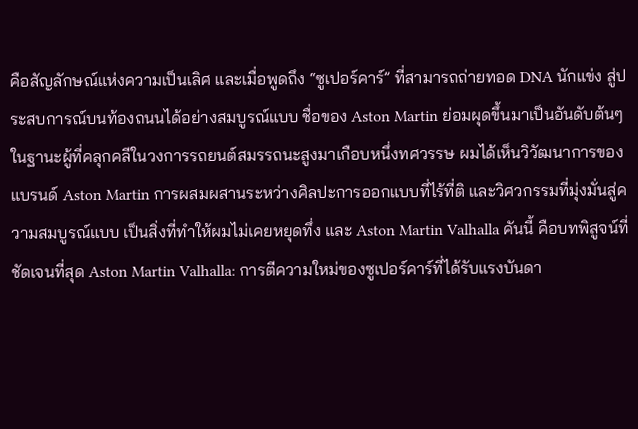คือสัญลักษณ์แห่งความเป็นเลิศ และเมื่อพูดถึง “ซูเปอร์คาร์” ที่สามารถถ่ายทอด DNA นักแข่ง สู่ประสบการณ์บนท้องถนนได้อย่างสมบูรณ์แบบ ชื่อของ Aston Martin ย่อมผุดขึ้นมาเป็นอันดับต้นๆ ในฐานะผู้ที่คลุกคลีในวงการรถยนต์สมรรถนะสูงมาเกือบหนึ่งทศวรรษ ผมได้เห็นวิวัฒนาการของแบรนด์ Aston Martin การผสมผสานระหว่างศิลปะการออกแบบที่ไร้ที่ติ และวิศวกรรมที่มุ่งมั่นสู่ความสมบูรณ์แบบ เป็นสิ่งที่ทำให้ผมไม่เคยหยุดทึ่ง และ Aston Martin Valhalla คันนี้ คือบทพิสูจน์ที่ชัดเจนที่สุด Aston Martin Valhalla: การตีความใหม่ของซูเปอร์คาร์ที่ได้รับแรงบันดา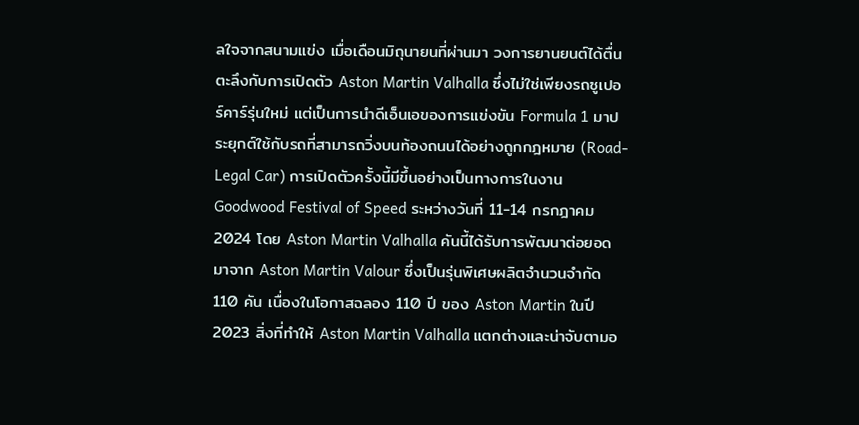ลใจจากสนามแข่ง เมื่อเดือนมิถุนายนที่ผ่านมา วงการยานยนต์ได้ตื่นตะลึงกับการเปิดตัว Aston Martin Valhalla ซึ่งไม่ใช่เพียงรถซูเปอร์คาร์รุ่นใหม่ แต่เป็นการนำดีเอ็นเอของการแข่งขัน Formula 1 มาประยุกต์ใช้กับรถที่สามารถวิ่งบนท้องถนนได้อย่างถูกกฎหมาย (Road-Legal Car) การเปิดตัวครั้งนี้มีขึ้นอย่างเป็นทางการในงาน Goodwood Festival of Speed ระหว่างวันที่ 11-14 กรกฎาคม 2024 โดย Aston Martin Valhalla คันนี้ได้รับการพัฒนาต่อยอดมาจาก Aston Martin Valour ซึ่งเป็นรุ่นพิเศษผลิตจำนวนจำกัด 110 คัน เนื่องในโอกาสฉลอง 110 ปี ของ Aston Martin ในปี 2023 สิ่งที่ทำให้ Aston Martin Valhalla แตกต่างและน่าจับตามอ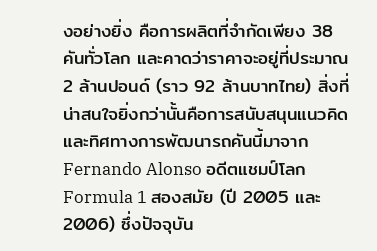งอย่างยิ่ง คือการผลิตที่จำกัดเพียง 38 คันทั่วโลก และคาดว่าราคาจะอยู่ที่ประมาณ 2 ล้านปอนด์ (ราว 92 ล้านบาทไทย) สิ่งที่น่าสนใจยิ่งกว่านั้นคือการสนับสนุนแนวคิดและทิศทางการพัฒนารถคันนี้มาจาก Fernando Alonso อดีตแชมป์โลก Formula 1 สองสมัย (ปี 2005 และ 2006) ซึ่งปัจจุบัน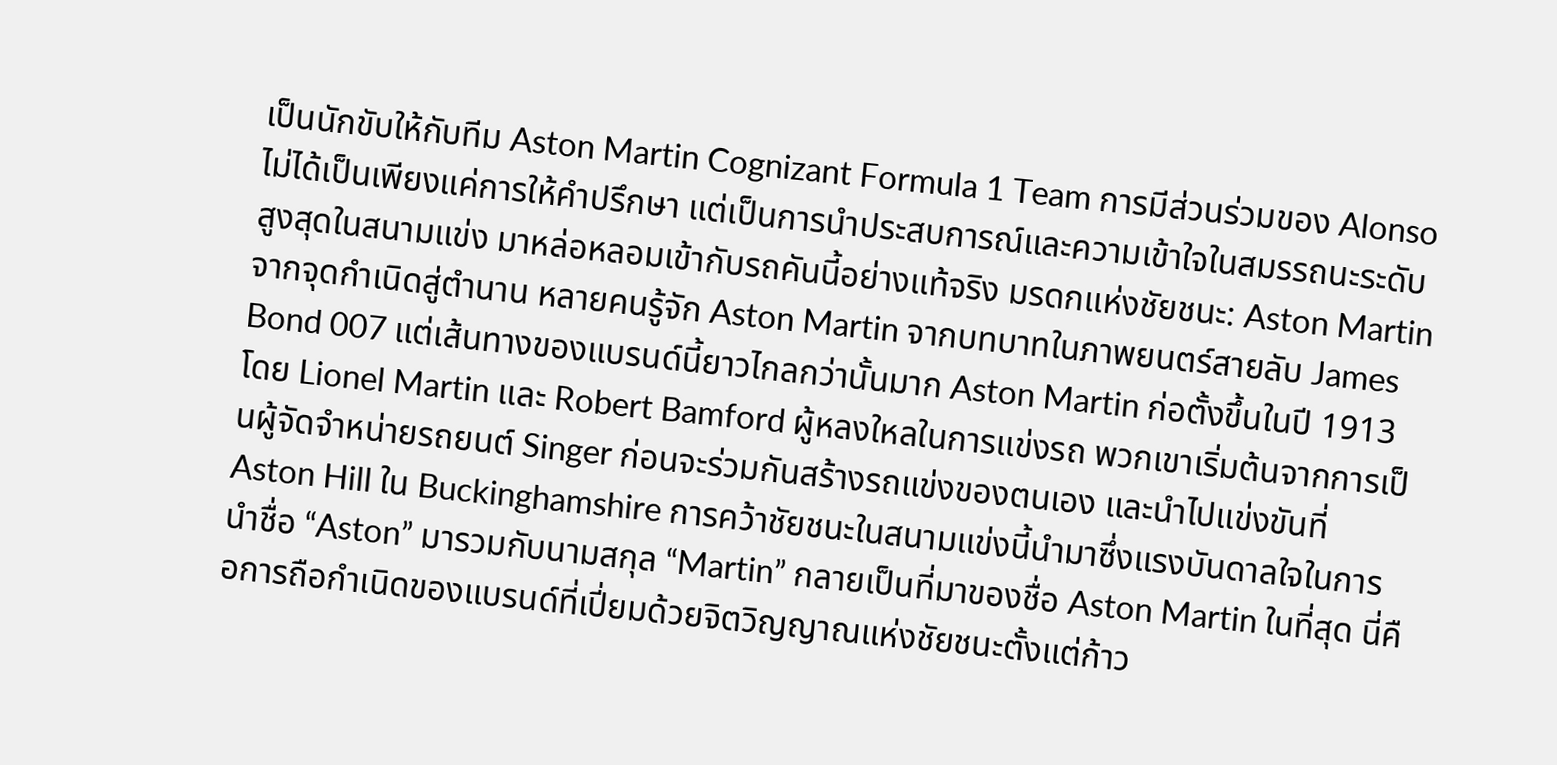เป็นนักขับให้กับทีม Aston Martin Cognizant Formula 1 Team การมีส่วนร่วมของ Alonso ไม่ได้เป็นเพียงแค่การให้คำปรึกษา แต่เป็นการนำประสบการณ์และความเข้าใจในสมรรถนะระดับสูงสุดในสนามแข่ง มาหล่อหลอมเข้ากับรถคันนี้อย่างแท้จริง มรดกแห่งชัยชนะ: Aston Martin จากจุดกำเนิดสู่ตำนาน หลายคนรู้จัก Aston Martin จากบทบาทในภาพยนตร์สายลับ James Bond 007 แต่เส้นทางของแบรนด์นี้ยาวไกลกว่านั้นมาก Aston Martin ก่อตั้งขึ้นในปี 1913 โดย Lionel Martin และ Robert Bamford ผู้หลงใหลในการแข่งรถ พวกเขาเริ่มต้นจากการเป็นผู้จัดจำหน่ายรถยนต์ Singer ก่อนจะร่วมกันสร้างรถแข่งของตนเอง และนำไปแข่งขันที่ Aston Hill ใน Buckinghamshire การคว้าชัยชนะในสนามแข่งนี้นำมาซึ่งแรงบันดาลใจในการนำชื่อ “Aston” มารวมกับนามสกุล “Martin” กลายเป็นที่มาของชื่อ Aston Martin ในที่สุด นี่คือการถือกำเนิดของแบรนด์ที่เปี่ยมด้วยจิตวิญญาณแห่งชัยชนะตั้งแต่ก้าว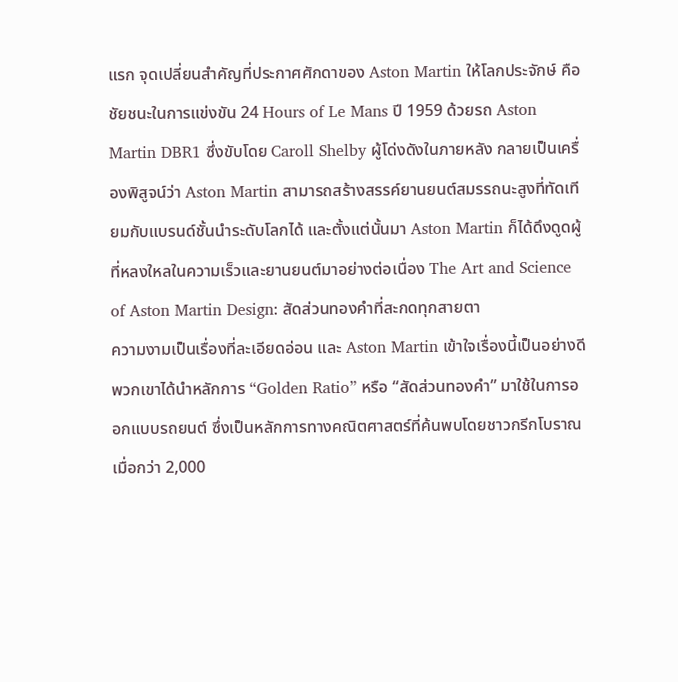แรก จุดเปลี่ยนสำคัญที่ประกาศศักดาของ Aston Martin ให้โลกประจักษ์ คือชัยชนะในการแข่งขัน 24 Hours of Le Mans ปี 1959 ด้วยรถ Aston Martin DBR1 ซึ่งขับโดย Caroll Shelby ผู้โด่งดังในภายหลัง กลายเป็นเครื่องพิสูจน์ว่า Aston Martin สามารถสร้างสรรค์ยานยนต์สมรรถนะสูงที่ทัดเทียมกับแบรนด์ชั้นนำระดับโลกได้ และตั้งแต่นั้นมา Aston Martin ก็ได้ดึงดูดผู้ที่หลงใหลในความเร็วและยานยนต์มาอย่างต่อเนื่อง The Art and Science of Aston Martin Design: สัดส่วนทองคำที่สะกดทุกสายตา
ความงามเป็นเรื่องที่ละเอียดอ่อน และ Aston Martin เข้าใจเรื่องนี้เป็นอย่างดี พวกเขาได้นำหลักการ “Golden Ratio” หรือ “สัดส่วนทองคำ” มาใช้ในการออกแบบรถยนต์ ซึ่งเป็นหลักการทางคณิตศาสตร์ที่ค้นพบโดยชาวกรีกโบราณเมื่อกว่า 2,000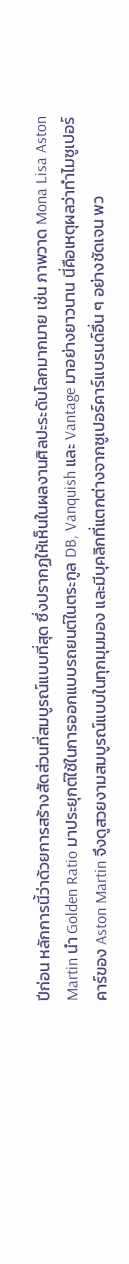ปีก่อน หลักการนี้ว่าด้วยการสร้างสัดส่วนที่สมบูรณ์แบบที่สุด ซึ่งปรากฏให้เห็นในผลงานศิลปะระดับโลกมากมาย เช่น ภาพวาด Mona Lisa Aston Martin นำ Golden Ratio มาประยุกต์ใช้ในการออกแบบรถยนต์ในตระกูล DB, Vanquish และ Vantage มาอย่างยาวนาน นี่คือเหตุผลว่าทำไมซูเปอร์คาร์ของ Aston Martin จึงดูสวยงามสมบูรณ์แบบในทุกมุมมอง และมีบุคลิกที่แตกต่างจากซูเปอร์คาร์แบรนด์อื่น ๆ อย่างชัดเจน พว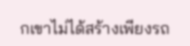กเขาไม่ได้สร้างเพียงรถ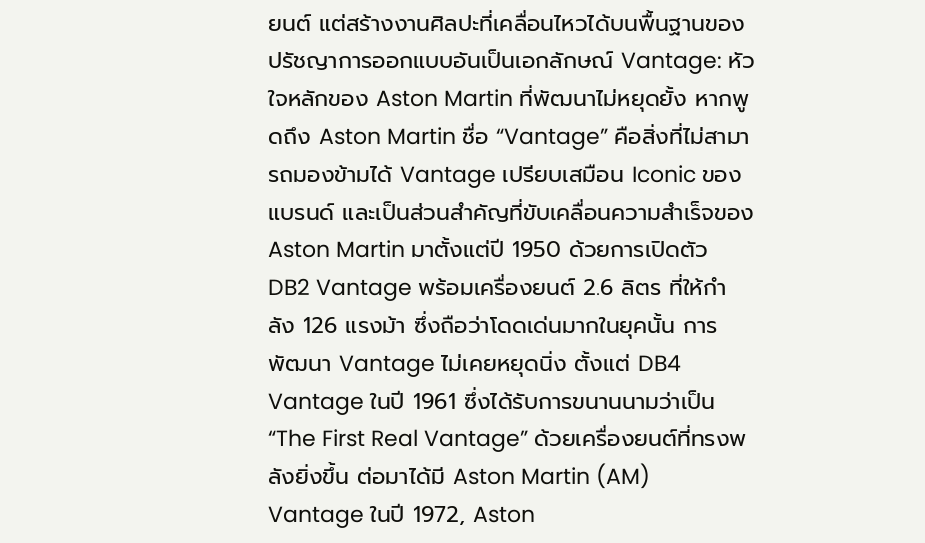ยนต์ แต่สร้างงานศิลปะที่เคลื่อนไหวได้บนพื้นฐานของปรัชญาการออกแบบอันเป็นเอกลักษณ์ Vantage: หัวใจหลักของ Aston Martin ที่พัฒนาไม่หยุดยั้ง หากพูดถึง Aston Martin ชื่อ “Vantage” คือสิ่งที่ไม่สามารถมองข้ามได้ Vantage เปรียบเสมือน Iconic ของแบรนด์ และเป็นส่วนสำคัญที่ขับเคลื่อนความสำเร็จของ Aston Martin มาตั้งแต่ปี 1950 ด้วยการเปิดตัว DB2 Vantage พร้อมเครื่องยนต์ 2.6 ลิตร ที่ให้กำลัง 126 แรงม้า ซึ่งถือว่าโดดเด่นมากในยุคนั้น การพัฒนา Vantage ไม่เคยหยุดนิ่ง ตั้งแต่ DB4 Vantage ในปี 1961 ซึ่งได้รับการขนานนามว่าเป็น “The First Real Vantage” ด้วยเครื่องยนต์ที่ทรงพลังยิ่งขึ้น ต่อมาได้มี Aston Martin (AM) Vantage ในปี 1972, Aston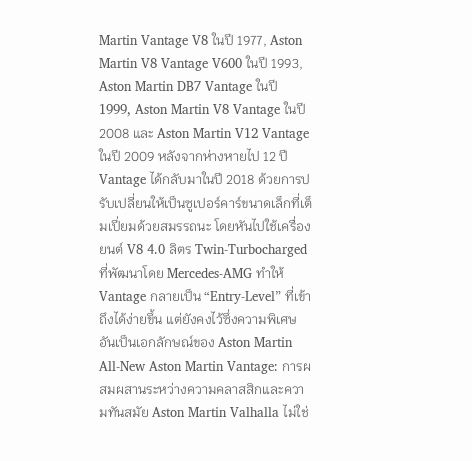Martin Vantage V8 ในปี 1977, Aston Martin V8 Vantage V600 ในปี 1993, Aston Martin DB7 Vantage ในปี 1999, Aston Martin V8 Vantage ในปี 2008 และ Aston Martin V12 Vantage ในปี 2009 หลังจากห่างหายไป 12 ปี Vantage ได้กลับมาในปี 2018 ด้วยการปรับเปลี่ยนให้เป็นซูเปอร์คาร์ขนาดเล็กที่เต็มเปี่ยมด้วยสมรรถนะ โดยหันไปใช้เครื่องยนต์ V8 4.0 ลิตร Twin-Turbocharged ที่พัฒนาโดย Mercedes-AMG ทำให้ Vantage กลายเป็น “Entry-Level” ที่เข้าถึงได้ง่ายขึ้น แต่ยังคงไว้ซึ่งความพิเศษอันเป็นเอกลักษณ์ของ Aston Martin All-New Aston Martin Vantage: การผสมผสานระหว่างความคลาสสิกและความทันสมัย Aston Martin Valhalla ไม่ใช่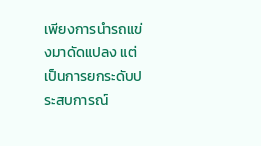เพียงการนำรถแข่งมาดัดแปลง แต่เป็นการยกระดับประสบการณ์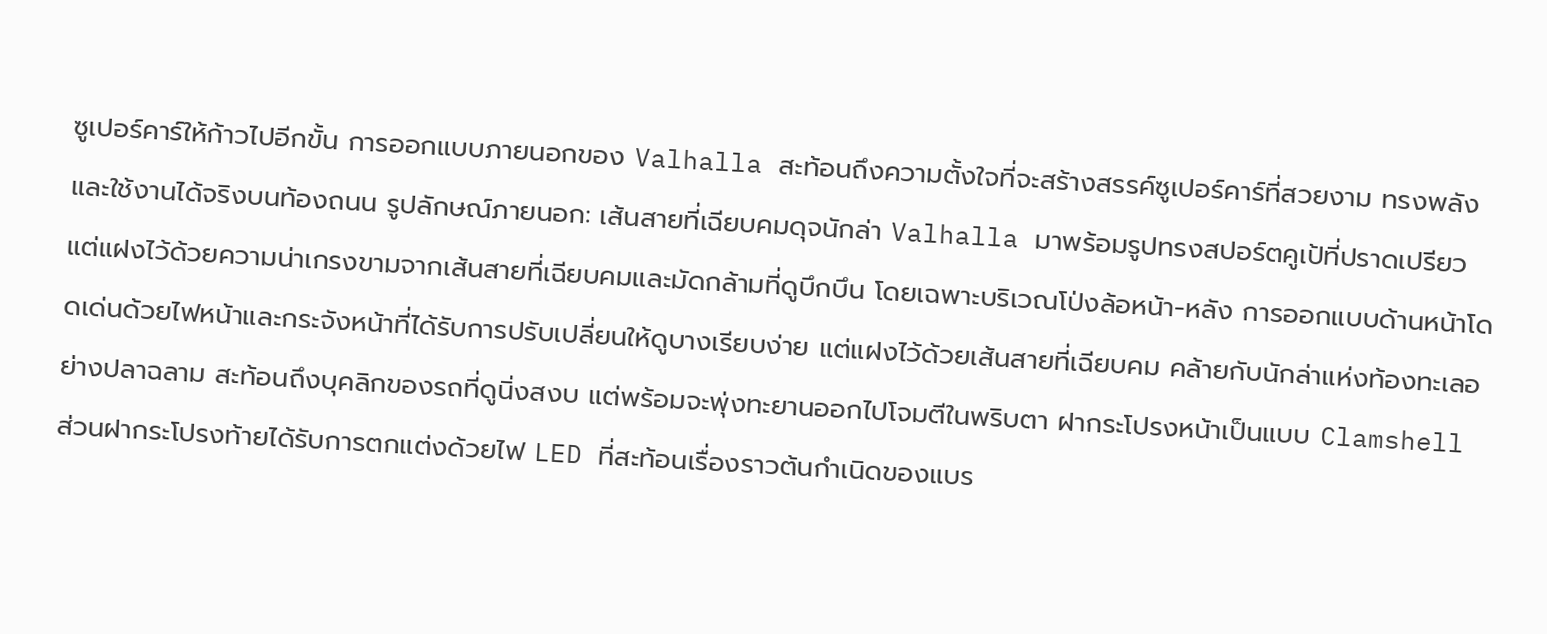ซูเปอร์คาร์ให้ก้าวไปอีกขั้น การออกแบบภายนอกของ Valhalla สะท้อนถึงความตั้งใจที่จะสร้างสรรค์ซูเปอร์คาร์ที่สวยงาม ทรงพลัง และใช้งานได้จริงบนท้องถนน รูปลักษณ์ภายนอก: เส้นสายที่เฉียบคมดุจนักล่า Valhalla มาพร้อมรูปทรงสปอร์ตคูเป้ที่ปราดเปรียว แต่แฝงไว้ด้วยความน่าเกรงขามจากเส้นสายที่เฉียบคมและมัดกล้ามที่ดูบึกบึน โดยเฉพาะบริเวณโป่งล้อหน้า-หลัง การออกแบบด้านหน้าโดดเด่นด้วยไฟหน้าและกระจังหน้าที่ได้รับการปรับเปลี่ยนให้ดูบางเรียบง่าย แต่แฝงไว้ด้วยเส้นสายที่เฉียบคม คล้ายกับนักล่าแห่งท้องทะเลอย่างปลาฉลาม สะท้อนถึงบุคลิกของรถที่ดูนิ่งสงบ แต่พร้อมจะพุ่งทะยานออกไปโจมตีในพริบตา ฝากระโปรงหน้าเป็นแบบ Clamshell ส่วนฝากระโปรงท้ายได้รับการตกแต่งด้วยไฟ LED ที่สะท้อนเรื่องราวต้นกำเนิดของแบร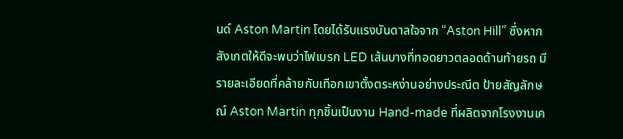นด์ Aston Martin โดยได้รับแรงบันดาลใจจาก “Aston Hill” ซึ่งหากสังเกตให้ดีจะพบว่าไฟเบรก LED เส้นบางที่ทอดยาวตลอดด้านท้ายรถ มีรายละเอียดที่คล้ายกับเทือกเขาตั้งตระหง่านอย่างประณีต ป้ายสัญลักษณ์ Aston Martin ทุกชิ้นเป็นงาน Hand-made ที่ผลิตจากโรงงานเค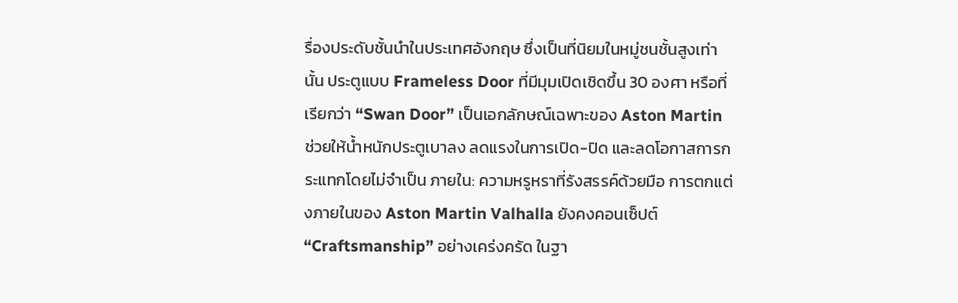รื่องประดับชั้นนำในประเทศอังกฤษ ซึ่งเป็นที่นิยมในหมู่ชนชั้นสูงเท่านั้น ประตูแบบ Frameless Door ที่มีมุมเปิดเชิดขึ้น 30 องศา หรือที่เรียกว่า “Swan Door” เป็นเอกลักษณ์เฉพาะของ Aston Martin ช่วยให้น้ำหนักประตูเบาลง ลดแรงในการเปิด-ปิด และลดโอกาสการกระแทกโดยไม่จำเป็น ภายใน: ความหรูหราที่รังสรรค์ด้วยมือ การตกแต่งภายในของ Aston Martin Valhalla ยังคงคอนเซ็ปต์ “Craftsmanship” อย่างเคร่งครัด ในฐา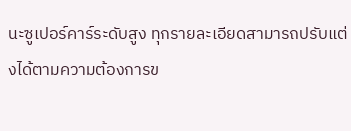นะซูเปอร์คาร์ระดับสูง ทุกรายละเอียดสามารถปรับแต่งได้ตามความต้องการข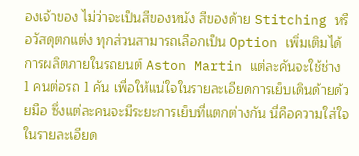องเจ้าของ ไม่ว่าจะเป็นสีของหนัง สีของด้าย Stitching หรือวัสดุตกแต่ง ทุกส่วนสามารถเลือกเป็น Option เพิ่มเติมได้ การผลิตภายในรถยนต์ Aston Martin แต่ละคันจะใช้ช่าง 1 คนต่อรถ 1 คัน เพื่อให้แน่ใจในรายละเอียดการเย็บเดินด้ายด้วยมือ ซึ่งแต่ละคนจะมีระยะการเย็บที่แตกต่างกัน นี่คือความใส่ใจในรายละเอียด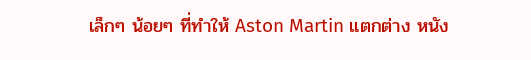เล็กๆ น้อยๆ ที่ทำให้ Aston Martin แตกต่าง หนัง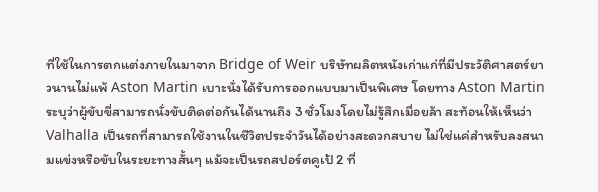ที่ใช้ในการตกแต่งภายในมาจาก Bridge of Weir บริษัทผลิตหนังเก่าแก่ที่มีประวัติศาสตร์ยาวนานไม่แพ้ Aston Martin เบาะนั่งได้รับการออกแบบมาเป็นพิเศษ โดยทาง Aston Martin ระบุว่าผู้ขับขี่สามารถนั่งขับติดต่อกันได้นานถึง 3 ชั่วโมงโดยไม่รู้สึกเมื่อยล้า สะท้อนให้เห็นว่า Valhalla เป็นรถที่สามารถใช้งานในชีวิตประจำวันได้อย่างสะดวกสบาย ไม่ใช่แค่สำหรับลงสนามแข่งหรือขับในระยะทางสั้นๆ แม้จะเป็นรถสปอร์ตคูเป้ 2 ที่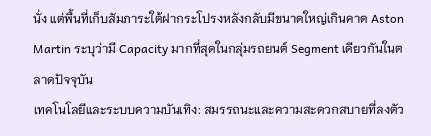นั่ง แต่พื้นที่เก็บสัมภาระใต้ฝากระโปรงหลังกลับมีขนาดใหญ่เกินคาด Aston Martin ระบุว่ามี Capacity มากที่สุดในกลุ่มรถยนต์ Segment เดียวกันในตลาดปัจจุบัน
เทคโนโลยีและระบบความบันเทิง: สมรรถนะและความสะดวกสบายที่ลงตัว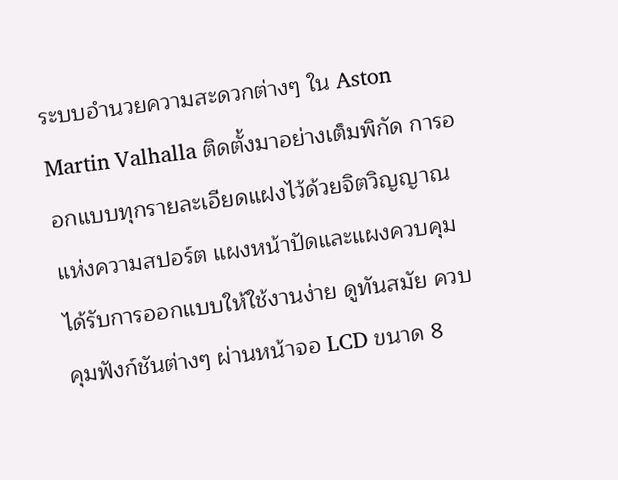ระบบอำนวยความสะดวกต่างๆ ใน Aston Martin Valhalla ติดตั้งมาอย่างเต็มพิกัด การออกแบบทุกรายละเอียดแฝงไว้ด้วยจิตวิญญาณแห่งความสปอร์ต แผงหน้าปัดและแผงควบคุมได้รับการออกแบบให้ใช้งานง่าย ดูทันสมัย ควบคุมฟังก์ชันต่างๆ ผ่านหน้าจอ LCD ขนาด 8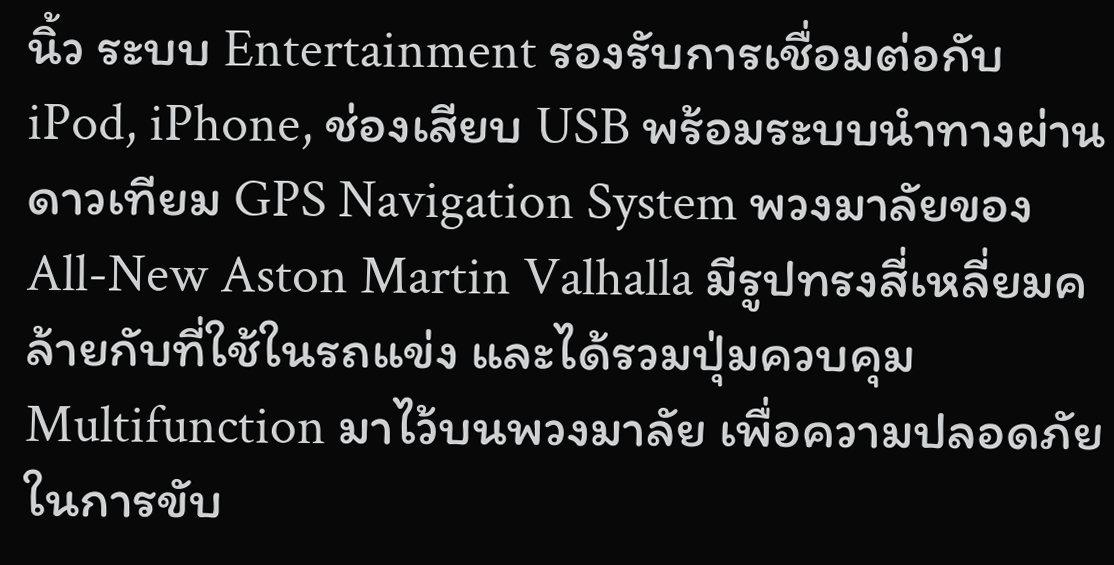นิ้ว ระบบ Entertainment รองรับการเชื่อมต่อกับ iPod, iPhone, ช่องเสียบ USB พร้อมระบบนำทางผ่านดาวเทียม GPS Navigation System พวงมาลัยของ All-New Aston Martin Valhalla มีรูปทรงสี่เหลี่ยมคล้ายกับที่ใช้ในรถแข่ง และได้รวมปุ่มควบคุม Multifunction มาไว้บนพวงมาลัย เพื่อความปลอดภัยในการขับ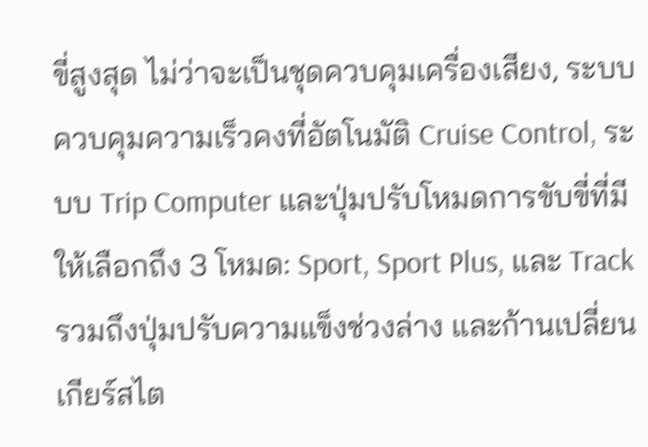ขี่สูงสุด ไม่ว่าจะเป็นชุดควบคุมเครื่องเสียง, ระบบควบคุมความเร็วคงที่อัตโนมัติ Cruise Control, ระบบ Trip Computer และปุ่มปรับโหมดการขับขี่ที่มีให้เลือกถึง 3 โหมด: Sport, Sport Plus, และ Track รวมถึงปุ่มปรับความแข็งช่วงล่าง และก้านเปลี่ยนเกียร์สไต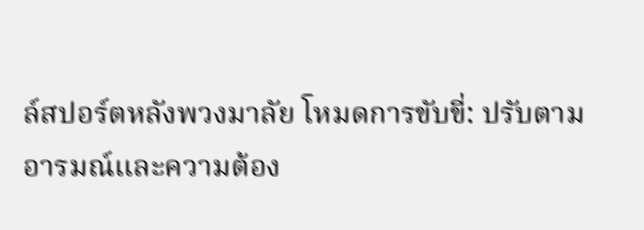ล์สปอร์ตหลังพวงมาลัย โหมดการขับขี่: ปรับตามอารมณ์และความต้อง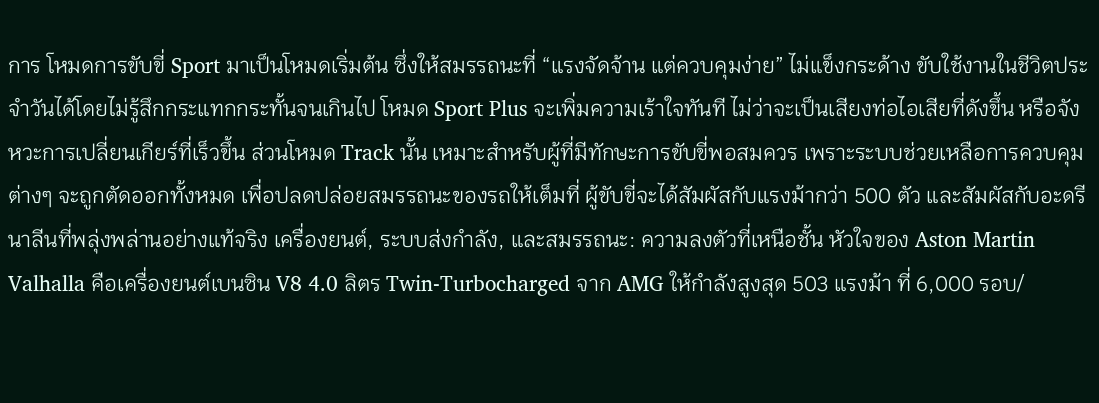การ โหมดการขับขี่ Sport มาเป็นโหมดเริ่มต้น ซึ่งให้สมรรถนะที่ “แรงจัดจ้าน แต่ควบคุมง่าย” ไม่แข็งกระด้าง ขับใช้งานในชีวิตประจำวันได้โดยไม่รู้สึกกระแทกกระทั้นจนเกินไป โหมด Sport Plus จะเพิ่มความเร้าใจทันที ไม่ว่าจะเป็นเสียงท่อไอเสียที่ดังขึ้น หรือจังหวะการเปลี่ยนเกียร์ที่เร็วขึ้น ส่วนโหมด Track นั้น เหมาะสำหรับผู้ที่มีทักษะการขับขี่พอสมควร เพราะระบบช่วยเหลือการควบคุมต่างๆ จะถูกตัดออกทั้งหมด เพื่อปลดปล่อยสมรรถนะของรถให้เต็มที่ ผู้ขับขี่จะได้สัมผัสกับแรงม้ากว่า 500 ตัว และสัมผัสกับอะดรีนาลีนที่พลุ่งพล่านอย่างแท้จริง เครื่องยนต์, ระบบส่งกำลัง, และสมรรถนะ: ความลงตัวที่เหนือชั้น หัวใจของ Aston Martin Valhalla คือเครื่องยนต์เบนซิน V8 4.0 ลิตร Twin-Turbocharged จาก AMG ให้กำลังสูงสุด 503 แรงม้า ที่ 6,000 รอบ/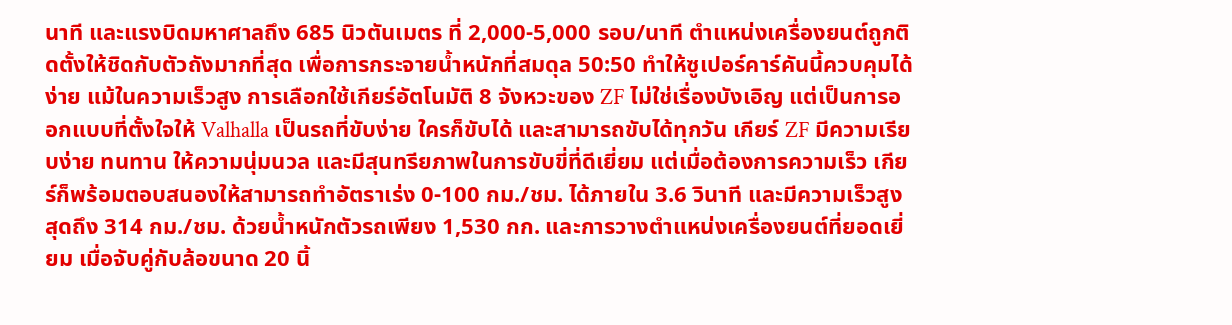นาที และแรงบิดมหาศาลถึง 685 นิวตันเมตร ที่ 2,000-5,000 รอบ/นาที ตำแหน่งเครื่องยนต์ถูกติดตั้งให้ชิดกับตัวถังมากที่สุด เพื่อการกระจายน้ำหนักที่สมดุล 50:50 ทำให้ซูเปอร์คาร์คันนี้ควบคุมได้ง่าย แม้ในความเร็วสูง การเลือกใช้เกียร์อัตโนมัติ 8 จังหวะของ ZF ไม่ใช่เรื่องบังเอิญ แต่เป็นการออกแบบที่ตั้งใจให้ Valhalla เป็นรถที่ขับง่าย ใครก็ขับได้ และสามารถขับได้ทุกวัน เกียร์ ZF มีความเรียบง่าย ทนทาน ให้ความนุ่มนวล และมีสุนทรียภาพในการขับขี่ที่ดีเยี่ยม แต่เมื่อต้องการความเร็ว เกียร์ก็พร้อมตอบสนองให้สามารถทำอัตราเร่ง 0-100 กม./ชม. ได้ภายใน 3.6 วินาที และมีความเร็วสูงสุดถึง 314 กม./ชม. ด้วยน้ำหนักตัวรถเพียง 1,530 กก. และการวางตำแหน่งเครื่องยนต์ที่ยอดเยี่ยม เมื่อจับคู่กับล้อขนาด 20 นิ้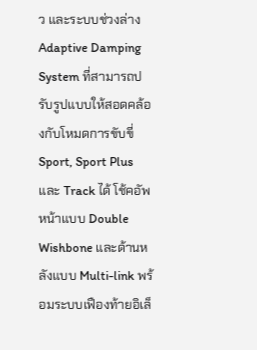ว และระบบช่วงล่าง Adaptive Damping System ที่สามารถปรับรูปแบบให้สอดคล้องกับโหมดการขับขี่ Sport, Sport Plus และ Track ได้ โช้คอัพหน้าแบบ Double Wishbone และด้านหลังแบบ Multi-link พร้อมระบบเฟืองท้ายอิเล็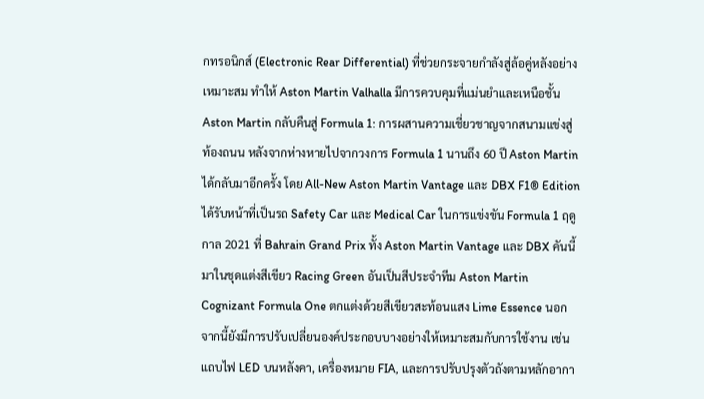กทรอนิกส์ (Electronic Rear Differential) ที่ช่วยกระจายกำลังสู่ล้อคู่หลังอย่างเหมาะสม ทำให้ Aston Martin Valhalla มีการควบคุมที่แม่นยำและเหนือชั้น Aston Martin กลับคืนสู่ Formula 1: การผสานความเชี่ยวชาญจากสนามแข่งสู่ท้องถนน หลังจากห่างหายไปจากวงการ Formula 1 นานถึง 60 ปี Aston Martin ได้กลับมาอีกครั้ง โดย All-New Aston Martin Vantage และ DBX F1® Edition ได้รับหน้าที่เป็นรถ Safety Car และ Medical Car ในการแข่งขัน Formula 1 ฤดูกาล 2021 ที่ Bahrain Grand Prix ทั้ง Aston Martin Vantage และ DBX คันนี้มาในชุดแต่งสีเขียว Racing Green อันเป็นสีประจำทีม Aston Martin Cognizant Formula One ตกแต่งด้วยสีเขียวสะท้อนแสง Lime Essence นอกจากนี้ยังมีการปรับเปลี่ยนองค์ประกอบบางอย่างให้เหมาะสมกับการใช้งาน เช่น แถบไฟ LED บนหลังคา, เครื่องหมาย FIA, และการปรับปรุงตัวถังตามหลักอากา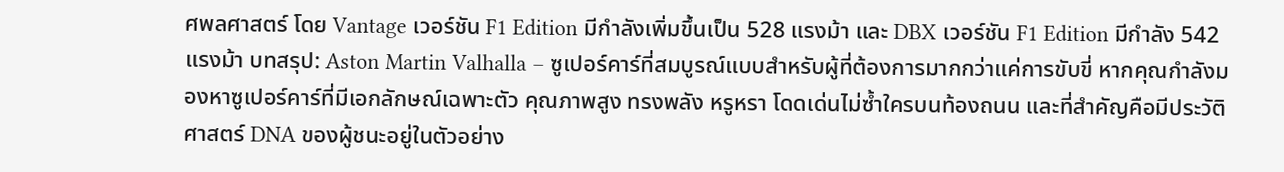ศพลศาสตร์ โดย Vantage เวอร์ชัน F1 Edition มีกำลังเพิ่มขึ้นเป็น 528 แรงม้า และ DBX เวอร์ชัน F1 Edition มีกำลัง 542 แรงม้า บทสรุป: Aston Martin Valhalla – ซูเปอร์คาร์ที่สมบูรณ์แบบสำหรับผู้ที่ต้องการมากกว่าแค่การขับขี่ หากคุณกำลังมองหาซูเปอร์คาร์ที่มีเอกลักษณ์เฉพาะตัว คุณภาพสูง ทรงพลัง หรูหรา โดดเด่นไม่ซ้ำใครบนท้องถนน และที่สำคัญคือมีประวัติศาสตร์ DNA ของผู้ชนะอยู่ในตัวอย่าง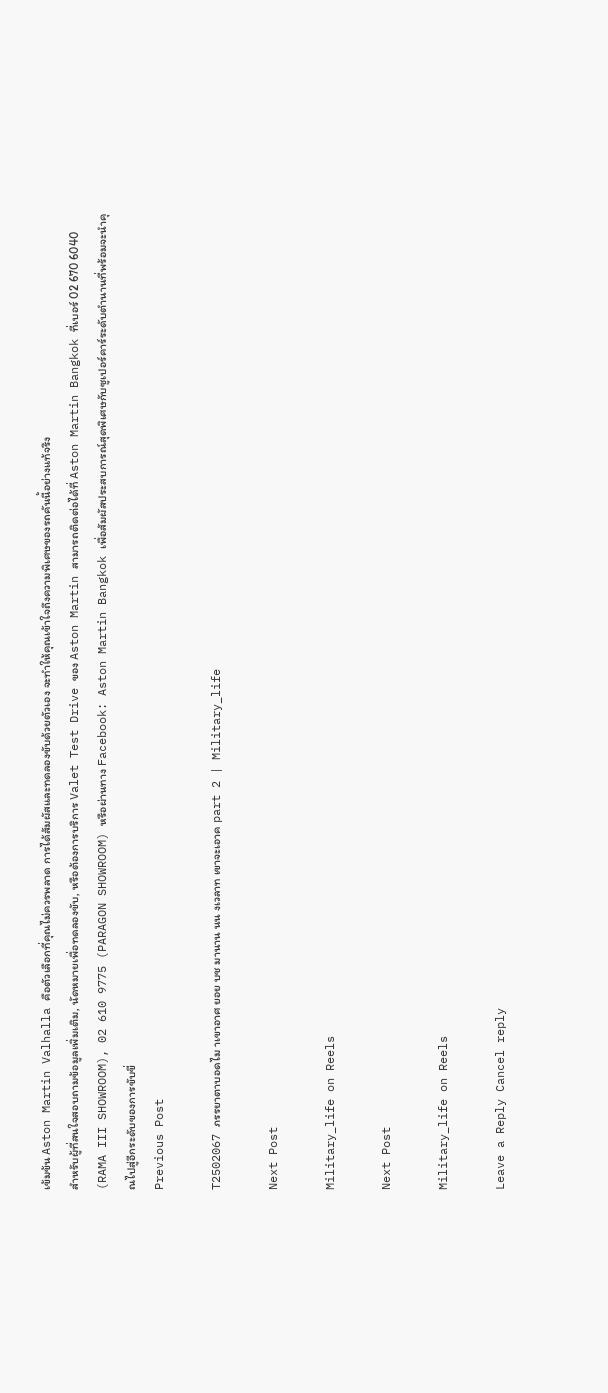เข้มข้น Aston Martin Valhalla คือตัวเลือกที่คุณไม่ควรพลาด การได้สัมผัสและทดลองขับด้วยตัวเอง จะทำให้คุณเข้าใจถึงความพิเศษของรถคันนี้อย่างแท้จริง
สำหรับผู้ที่สนใจสอบถามข้อมูลเพิ่มเติม, นัดหมายเพื่อทดลองขับ, หรือต้องการบริการ Valet Test Drive ของ Aston Martin สามารถติดต่อได้ที่ Aston Martin Bangkok ที่เบอร์ 02 670 6040 (RAMA III SHOWROOM), 02 610 9775 (PARAGON SHOWROOM) หรือผ่านทาง Facebook: Aston Martin Bangkok เพื่อสัมผัสประสบการณ์สุดพิเศษกับซูเปอร์คาร์ระดับตำนานที่พร้อมจะนำคุณไปสู่อีกระดับของการขับขี่
Previous Post

T2502067 ภรรยาตาบอดไม าเขาอาศ ยอย บช มานาน นน งเวลาท เขาจะเอาค part 2 | Military_life

Next Post

Military_life on Reels

Next Post

Military_life on Reels

Leave a Reply Cancel reply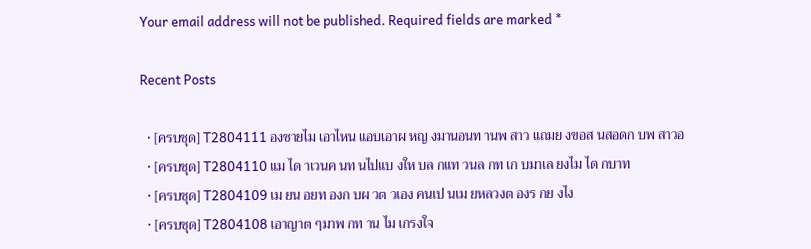Your email address will not be published. Required fields are marked *

Recent Posts

  • [ครบชุด] T2804111 องชายไม เอาไหน แอบเอาผ หญ งมานอนท านพ สาว แถมย งขอส นสอดก บพ สาวอ
  • [ครบชุด] T2804110 แม ได าเวนค นท นไปแบ งให บล กแท วนล กท เก บมาเล ยงไม ได กบาท
  • [ครบชุด] T2804109 เม ยน อยท องก บผ วต วเอง คนเป นเม ยหลวงต องร กย งไง
  • [ครบชุด] T2804108 เอาญาต ๆมาพ กท าน ไม เกรงใจ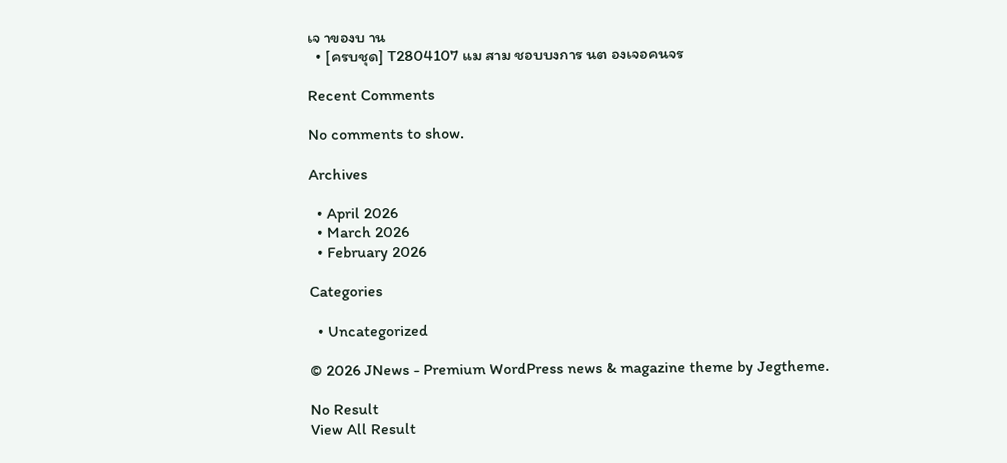เจ าของบ าน
  • [ครบชุด] T2804107 แม สาม ชอบบงการ นต องเจอคนจร

Recent Comments

No comments to show.

Archives

  • April 2026
  • March 2026
  • February 2026

Categories

  • Uncategorized

© 2026 JNews - Premium WordPress news & magazine theme by Jegtheme.

No Result
View All Result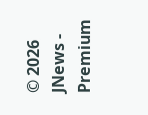© 2026 JNews - Premium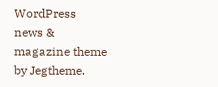WordPress news & magazine theme by Jegtheme.